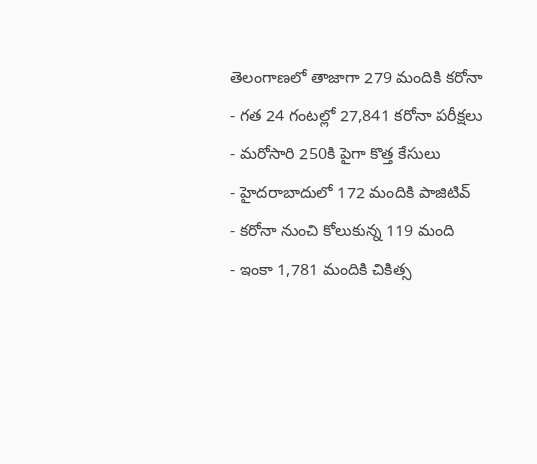తెలంగాణలో తాజాగా 279 మందికి కరోనా
- గత 24 గంటల్లో 27,841 కరోనా పరీక్షలు
- మరోసారి 250కి పైగా కొత్త కేసులు
- హైదరాబాదులో 172 మందికి పాజిటివ్
- కరోనా నుంచి కోలుకున్న 119 మంది
- ఇంకా 1,781 మందికి చికిత్స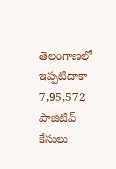తెలంగాణలో ఇప్పటిదాకా 7,95,572 పాజిటివ్ కేసులు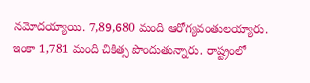నమోదయ్యాయి. 7,89,680 మంది ఆరోగ్యవంతులయ్యారు. ఇంకా 1,781 మంది చికిత్స పొందుతున్నారు. రాష్ట్రంలో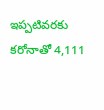ఇప్పటివరకు కరోనాతో 4,111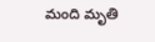మంది మృతి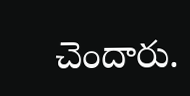చెందారు.